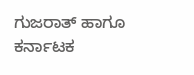ಗುಜರಾತ್ ಹಾಗೂ ಕರ್ನಾಟಕ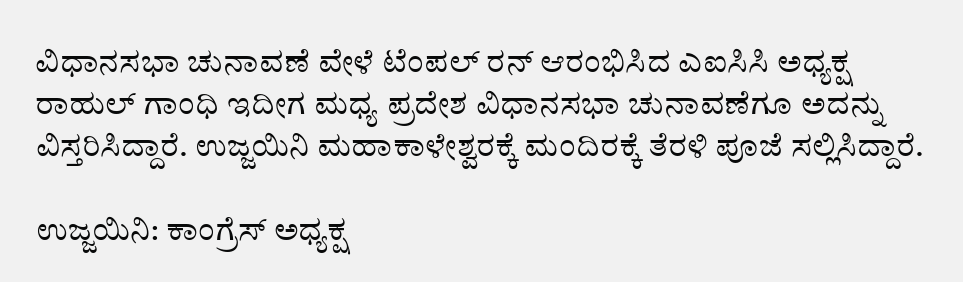ವಿಧಾನಸಭಾ ಚುನಾವಣೆ ವೇಳೆ ಟೆಂಪಲ್ ರನ್ ಆರಂಭಿಸಿದ ಎಐಸಿಸಿ ಅಧ್ಯಕ್ಷ ರಾಹುಲ್ ಗಾಂಧಿ ಇದೀಗ ಮಧ್ಯ ಪ್ರದೇಶ ವಿಧಾನಸಭಾ ಚುನಾವಣೆಗೂ ಅದನ್ನು ವಿಸ್ತರಿಸಿದ್ದಾರೆ. ಉಜ್ಜಯಿನಿ ಮಹಾಕಾಳೇಶ್ವರಕ್ಕೆ ಮಂದಿರಕ್ಕೆ ತೆರಳಿ ಪೂಜೆ ಸಲ್ಲಿಸಿದ್ದಾರೆ.

ಉಜ್ಜಯಿನಿ: ಕಾಂಗ್ರೆಸ್‌ ಅಧ್ಯಕ್ಷ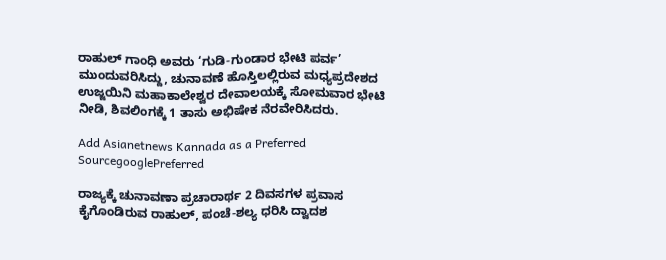ರಾಹುಲ್‌ ಗಾಂಧಿ ಅವರು ‘ಗುಡಿ-ಗುಂಡಾರ ಭೇಟಿ ಪರ್ವ’ ಮುಂದುವರಿಸಿದ್ದು, ಚುನಾವಣೆ ಹೊಸ್ತಿಲಲ್ಲಿರುವ ಮಧ್ಯಪ್ರದೇಶದ ಉಜ್ಜಯಿನಿ ಮಹಾಕಾಲೇಶ್ವರ ದೇವಾಲಯಕ್ಕೆ ಸೋಮವಾರ ಭೇಟಿ ನೀಡಿ, ಶಿವಲಿಂಗಕ್ಕೆ 1 ತಾಸು ಅಭಿಷೇಕ ನೆರವೇರಿಸಿದರು.

Add Asianetnews Kannada as a Preferred SourcegooglePreferred

ರಾಜ್ಯಕ್ಕೆ ಚುನಾವಣಾ ಪ್ರಚಾರಾರ್ಥ 2 ದಿವಸಗಳ ಪ್ರವಾಸ ಕೈಗೊಂಡಿರುವ ರಾಹುಲ್‌, ಪಂಚೆ-ಶಲ್ಯ ಧರಿಸಿ ದ್ವಾದಶ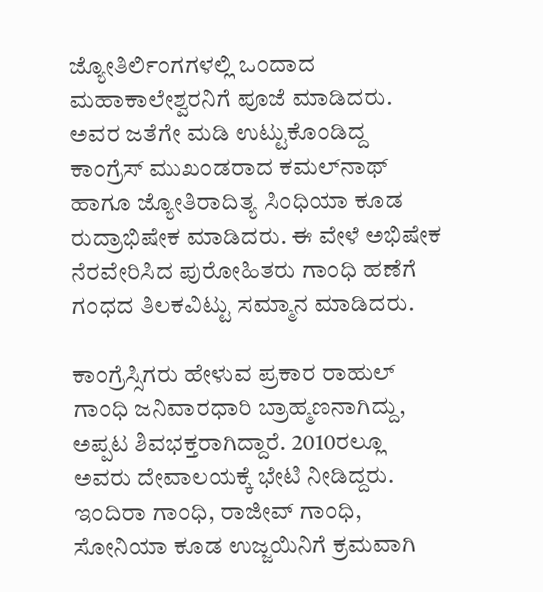ಜ್ಯೋತಿರ್ಲಿಂಗಗಳಲ್ಲಿ ಒಂದಾದ ಮಹಾಕಾಲೇಶ್ವರನಿಗೆ ಪೂಜೆ ಮಾಡಿದರು. ಅವರ ಜತೆಗೇ ಮಡಿ ಉಟ್ಟುಕೊಂಡಿದ್ದ ಕಾಂಗ್ರೆಸ್‌ ಮುಖಂಡರಾದ ಕಮಲ್‌ನಾಥ್‌ ಹಾಗೂ ಜ್ಯೋತಿರಾದಿತ್ಯ ಸಿಂಧಿಯಾ ಕೂಡ ರುದ್ರಾಭಿಷೇಕ ಮಾಡಿದರು. ಈ ವೇಳೆ ಅಭಿಷೇಕ ನೆರವೇರಿಸಿದ ಪುರೋಹಿತರು ಗಾಂಧಿ ಹಣೆಗೆ ಗಂಧದ ತಿಲಕವಿಟ್ಟು ಸಮ್ಮಾನ ಮಾಡಿದರು.

ಕಾಂಗ್ರೆಸ್ಸಿಗರು ಹೇಳುವ ಪ್ರಕಾರ ರಾಹುಲ್‌ ಗಾಂಧಿ ಜನಿವಾರಧಾರಿ ಬ್ರಾಹ್ಮಣನಾಗಿದ್ದು, ಅಪ್ಪಟ ಶಿವಭಕ್ತರಾಗಿದ್ದಾರೆ. 2010ರಲ್ಲೂ ಅವರು ದೇವಾಲಯಕ್ಕೆ ಭೇಟಿ ನೀಡಿದ್ದರು. ಇಂದಿರಾ ಗಾಂಧಿ, ರಾಜೀವ್‌ ಗಾಂಧಿ, ಸೋನಿಯಾ ಕೂಡ ಉಜ್ಜಯಿನಿಗೆ ಕ್ರಮವಾಗಿ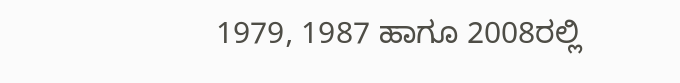1979, 1987 ಹಾಗೂ 2008ರಲ್ಲಿ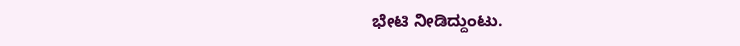ಭೇಟಿ ನೀಡಿದ್ದುಂಟು.